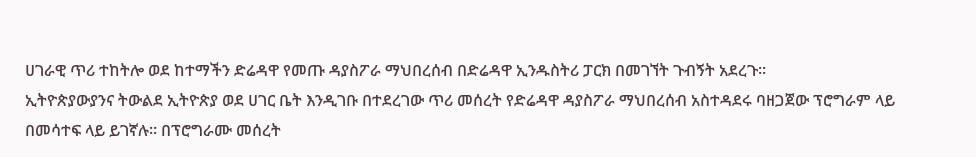ሀገራዊ ጥሪ ተከትሎ ወደ ከተማችን ድሬዳዋ የመጡ ዳያስፖራ ማህበረሰብ በድሬዳዋ ኢንዱስትሪ ፓርክ በመገኘት ጉብኝት አደረጉ።
ኢትዮጵያውያንና ትውልደ ኢትዮጵያ ወደ ሀገር ቤት እንዲገቡ በተደረገው ጥሪ መሰረት የድሬዳዋ ዳያስፖራ ማህበረሰብ አስተዳደሩ ባዘጋጀው ፕሮግራም ላይ በመሳተፍ ላይ ይገኛሉ። በፕሮግራሙ መሰረት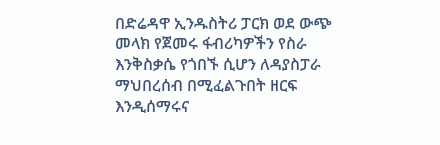በድሬዳዋ ኢንዱስትሪ ፓርክ ወደ ውጭ መላክ የጀመሩ ፋብሪካዎችን የስራ እንቅስቃሴ የጎበኙ ሲሆን ለዳያስፓራ ማህበረሰብ በሚፈልጉበት ዘርፍ እንዲሰማሩና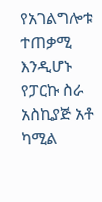የአገልግሎቱ ተጠቃሚ እንዲሆኑ የፓርኩ ስራ አስኪያጅ አቶ ካሚል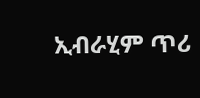ኢብራሂም ጥሪ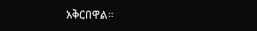አቅርበዋል።